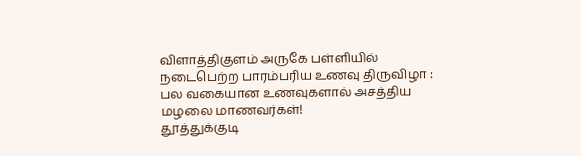விளாத்திகுளம் அருகே பள்ளியில் நடைபெற்ற பாரம்பரிய உணவு திருவிழா : பல வகையான உணவுகளால் அசத்திய மழலை மாணவர்கள்!
தூத்துக்குடி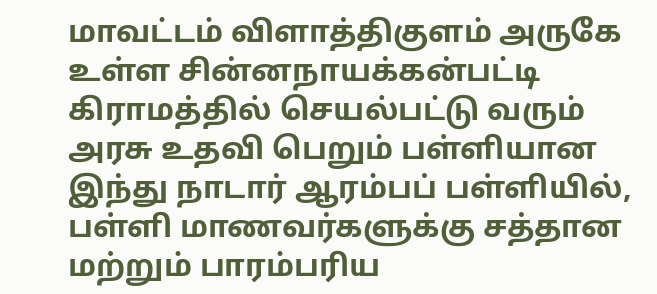மாவட்டம் விளாத்திகுளம் அருகே உள்ள சின்னநாயக்கன்பட்டி கிராமத்தில் செயல்பட்டு வரும் அரசு உதவி பெறும் பள்ளியான இந்து நாடார் ஆரம்பப் பள்ளியில், பள்ளி மாணவர்களுக்கு சத்தான மற்றும் பாரம்பரிய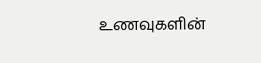உணவுகளின்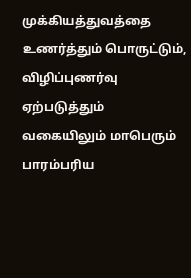முக்கியத்துவத்தை உணர்த்தும் பொருட்டும், விழிப்புணர்வு ஏற்படுத்தும் வகையிலும் மாபெரும் பாரம்பரிய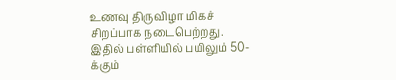உணவு திருவிழா மிகச் சிறப்பாக நடைபெற்றது. இதில் பள்ளியில் பயிலும் 50-க்கும்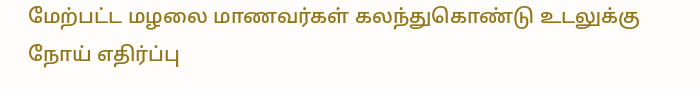மேற்பட்ட மழலை மாணவர்கள் கலந்துகொண்டு உடலுக்கு நோய் எதிர்ப்பு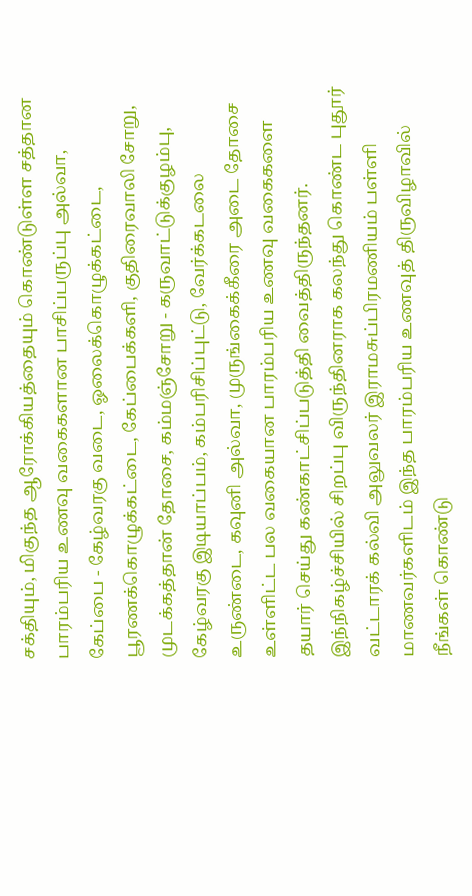சக்தியும், மிகுந்த ஆரோக்கியத்தையும் கொண்டுள்ள சத்தான பாரம்பரிய உணவு வகைகளான பாசிப்பருப்பு அல்வா, கேப்பை - கேழ்வரகு வடை, ஓலைக்கொழுக்கட்டை, பூரணக்கொழுக்கட்டை, கேப்பைக்களி, குதிரைவாலி சோறு, முடக்கத்தான் தோசை, கம்மஞ்சோறு - கருவாட்டுக்குழம்பு, கேழ்வரகு இடியாப்பம், கம்பரிசிப்புட்டு, வேர்க்கடலை உருண்டை, கவுனி அல்வா, முருங்கைக்கீரை அடை தோசை உள்ளிட்ட பல வகையான பாரம்பரிய உணவு வகைகளை தயார் செய்து கண்காட்சிப்படுத்தி வைத்திருந்தனர். இந்நிகழ்ச்சியில் சிறப்பு விருந்தினராக கலந்து கொண்ட புதூர் வட்டாரக் கல்வி அலுவலர் இராமசுப்பிரமணியம் பள்ளி மாணவர்களிடம் இந்த பாரம்பரிய உணவுத் திருவிழாவில் நீங்கள் கொண்டு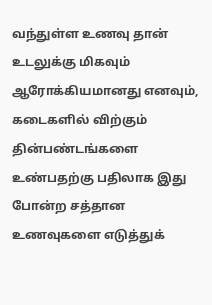வந்துள்ள உணவு தான் உடலுக்கு மிகவும் ஆரோக்கியமானது எனவும், கடைகளில் விற்கும் தின்பண்டங்களை உண்பதற்கு பதிலாக இது போன்ற சத்தான உணவுகளை எடுத்துக்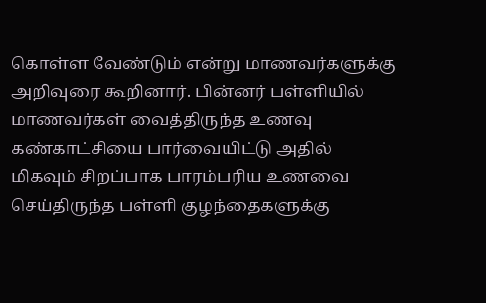கொள்ள வேண்டும் என்று மாணவர்களுக்கு அறிவுரை கூறினார். பின்னர் பள்ளியில் மாணவர்கள் வைத்திருந்த உணவு கண்காட்சியை பார்வையிட்டு அதில் மிகவும் சிறப்பாக பாரம்பரிய உணவை செய்திருந்த பள்ளி குழந்தைகளுக்கு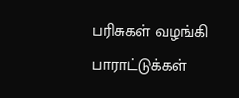பரிசுகள் வழங்கி பாராட்டுக்கள்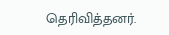தெரிவித்தனர்.